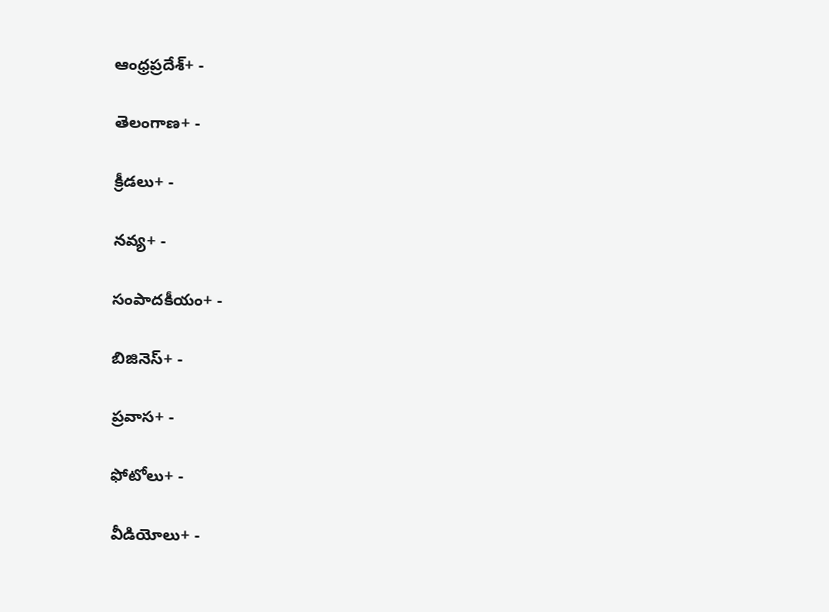ఆంధ్రప్రదేశ్+ -

తెలంగాణ+ -

క్రీడలు+ -

నవ్య+ -

సంపాదకీయం+ -

బిజినెస్+ -

ప్రవాస+ -

ఫోటోలు+ -

వీడియోలు+ -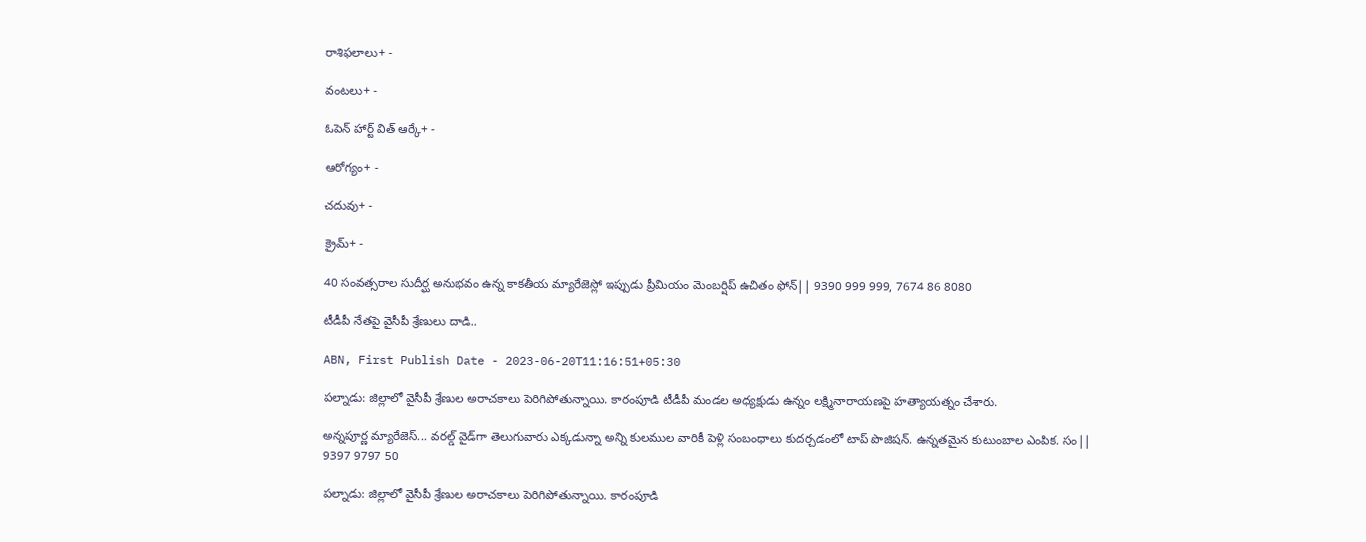రాశిఫలాలు+ -

వంటలు+ -

ఓపెన్ హార్ట్ విత్ ఆర్కే+ -

ఆరోగ్యం+ -

చదువు+ -

క్రైమ్+ -

40 సంవత్సరాల సుదీర్ఘ అనుభవం ఉన్న కాకతీయ మ్యారేజెస్లో ఇప్పుడు ప్రీమియం మెంబర్షిప్ ఉచితం ఫోన్|| 9390 999 999, 7674 86 8080

టీడీపీ నేతపై వైసీపీ శ్రేణులు దాడి..

ABN, First Publish Date - 2023-06-20T11:16:51+05:30

పల్నాడు: జిల్లాలో వైసీపీ శ్రేణుల అరాచకాలు పెరిగిపోతున్నాయి. కారంపూడి టీడీపీ మండల అధ్యక్షుడు ఉన్నం లక్ష్మినారాయణపై హత్యాయత్నం చేశారు.

అన్నపూర్ణ మ్యారేజెస్... వరల్డ్ వైడ్‌గా తెలుగువారు ఎక్కడున్నా అన్ని కులముల వారికీ పెళ్లి సంబంధాలు కుదర్చడంలో టాప్ పొజిషన్. ఉన్నతమైన కుటుంబాల ఎంపిక. సం|| 9397 9797 50

పల్నాడు: జిల్లాలో వైసీపీ శ్రేణుల అరాచకాలు పెరిగిపోతున్నాయి. కారంపూడి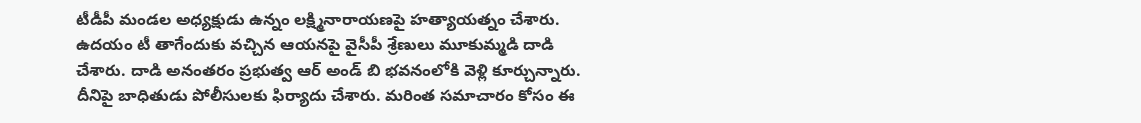టీడీపీ మండల అధ్యక్షుడు ఉన్నం లక్ష్మినారాయణపై హత్యాయత్నం చేశారు. ఉదయం టీ తాగేందుకు వచ్చిన ఆయనపై వైసీపీ శ్రేణులు మూకుమ్మడి దాడి చేశారు. దాడి అనంతరం ప్రభుత్వ ఆర్ అండ్ బి భవనంలోకి వెళ్లి కూర్చున్నారు. దీనిపై బాధితుడు పోలీసులకు ఫిర్యాదు చేశారు. మరింత సమాచారం కోసం ఈ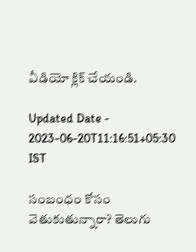వీడియో క్లిక్ చేయండి.

Updated Date - 2023-06-20T11:16:51+05:30 IST

సంబంధం కోసం వెతుకుతున్నారా? తెలుగు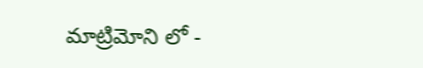మాట్రిమోని లో -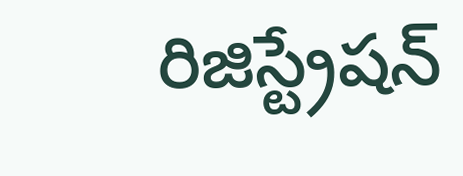రిజిస్ట్రేషన్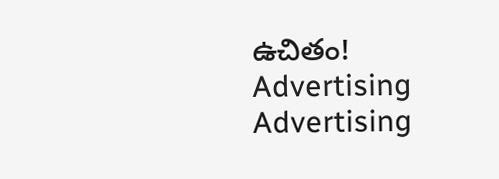ఉచితం!
Advertising
Advertising